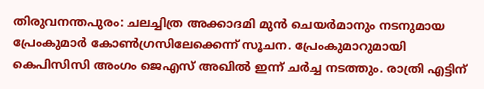തിരുവനന്തപുരം: ചലച്ചിത്ര അക്കാദമി മുൻ ചെയർമാനും നടനുമായ പ്രേംകുമാർ കോൺഗ്രസിലേക്കെന്ന് സൂചന. പ്രേംകുമാറുമായി കെപിസിസി അംഗം ജെഎസ് അഖിൽ ഇന്ന് ചർച്ച നടത്തും. രാത്രി എട്ടിന്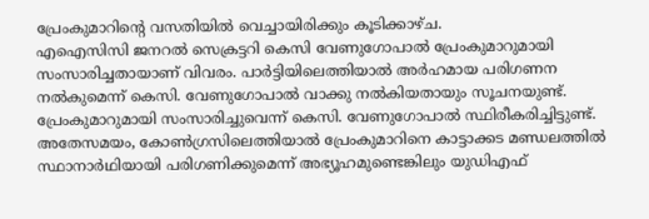പ്രേംകുമാറിന്റെ വസതിയിൽ വെച്ചായിരിക്കും കൂടിക്കാഴ്ച.
എഐസിസി ജനറൽ സെക്രട്ടറി കെസി വേണുഗോപാൽ പ്രേംകുമാറുമായി സംസാരിച്ചതായാണ് വിവരം. പാർട്ടിയിലെത്തിയാൽ അർഹമായ പരിഗണന നൽകുമെന്ന് കെസി. വേണുഗോപാൽ വാക്കു നൽകിയതായും സൂചനയുണ്ട്. പ്രേംകുമാറുമായി സംസാരിച്ചുവെന്ന് കെസി. വേണുഗോപാൽ സ്ഥിരീകരിച്ചിട്ടുണ്ട്.
അതേസമയം, കോൺഗ്രസിലെത്തിയാൽ പ്രേംകുമാറിനെ കാട്ടാക്കട മണ്ഡലത്തിൽ സ്ഥാനാർഥിയായി പരിഗണിക്കുമെന്ന് അഭ്യൂഹമുണ്ടെങ്കിലും യുഡിഎഫ്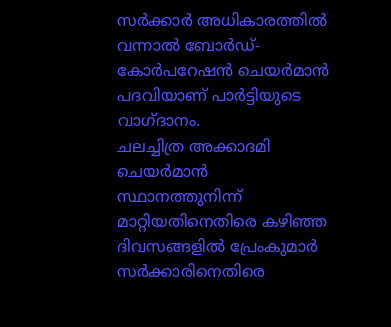സർക്കാർ അധികാരത്തിൽ വന്നാൽ ബോർഡ്- കോർപറേഷൻ ചെയർമാൻ പദവിയാണ് പാർട്ടിയുടെ വാഗ്ദാനം.
ചലച്ചിത്ര അക്കാദമി ചെയർമാൻ സ്ഥാനത്തുനിന്ന് മാറ്റിയതിനെതിരെ കഴിഞ്ഞ ദിവസങ്ങളിൽ പ്രേംകുമാർ സർക്കാരിനെതിരെ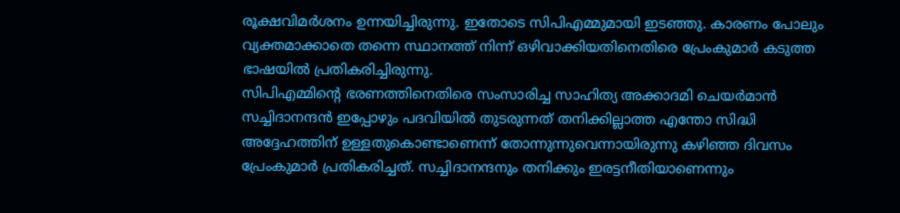രൂക്ഷവിമർശനം ഉന്നയിച്ചിരുന്നു. ഇതോടെ സിപിഎമ്മുമായി ഇടഞ്ഞു. കാരണം പോലും വ്യക്തമാക്കാതെ തന്നെ സ്ഥാനത്ത് നിന്ന് ഒഴിവാക്കിയതിനെതിരെ പ്രേംകുമാർ കടുത്ത ഭാഷയിൽ പ്രതികരിച്ചിരുന്നു.
സിപിഎമ്മിന്റെ ഭരണത്തിനെതിരെ സംസാരിച്ച സാഹിത്യ അക്കാദമി ചെയർമാൻ സച്ചിദാനന്ദൻ ഇപ്പോഴും പദവിയിൽ തുടരുന്നത് തനിക്കില്ലാത്ത എന്തോ സിദ്ധി അദ്ദേഹത്തിന് ഉള്ളതുകൊണ്ടാണെന്ന് തോന്നുന്നുവെന്നായിരുന്നു കഴിഞ്ഞ ദിവസം പ്രേംകുമാർ പ്രതികരിച്ചത്. സച്ചിദാനന്ദനും തനിക്കും ഇരട്ടനീതിയാണെന്നും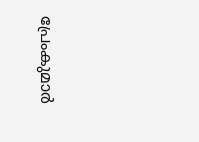പ്രേംകുമാർ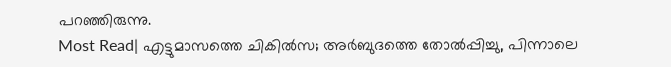പറഞ്ഞിരുന്നു.
Most Read| എട്ടുമാസത്തെ ചികിൽസ; അർബുദത്തെ തോൽപ്പിച്ചു, പിന്നാലെ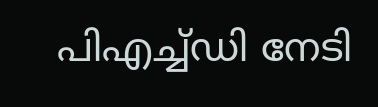പിഎച്ച്ഡി നേടി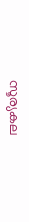സൂര്യകല